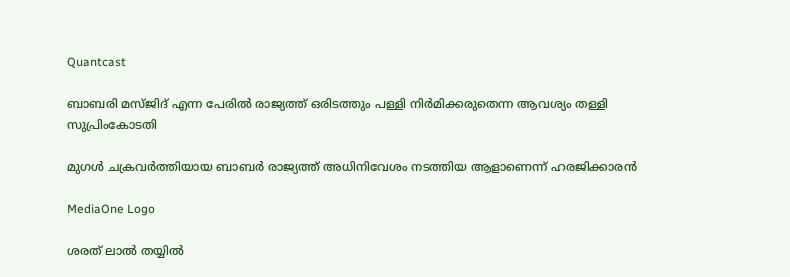Quantcast

ബാബരി മസ്ജിദ് എന്ന പേരില്‍ രാജ്യത്ത് ഒരിടത്തും പള്ളി നിര്‍മിക്കരുതെന്ന ആവശ്യം തള്ളി സുപ്രിംകോടതി

മുഗള്‍ ചക്രവര്‍ത്തിയായ ബാബര്‍ രാജ്യത്ത് അധിനിവേശം നടത്തിയ ആളാണെന്ന് ഹരജിക്കാരന്‍

MediaOne Logo

ശരത് ലാൽ തയ്യിൽ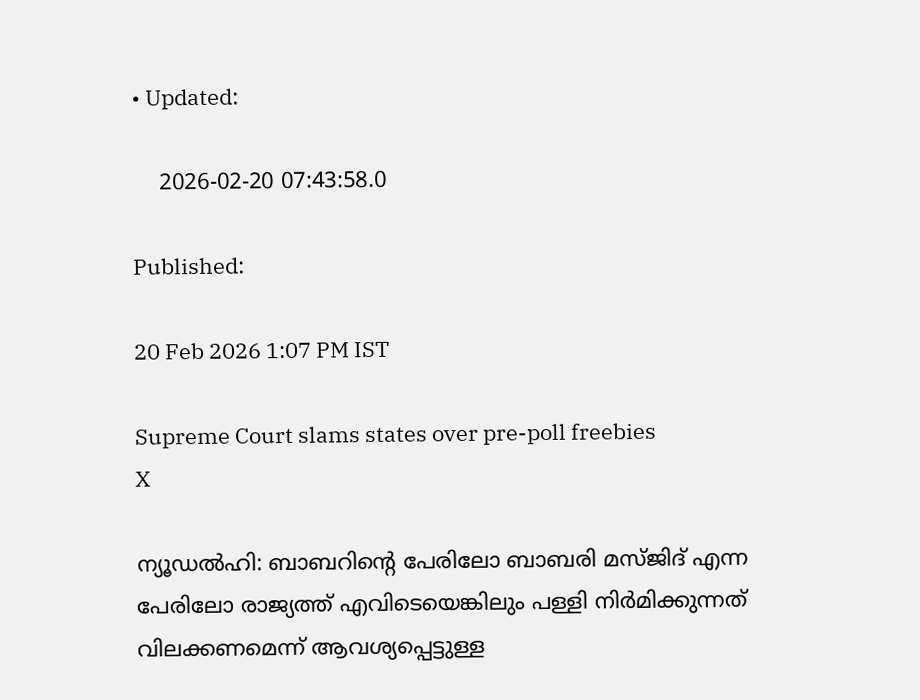• Updated:

    2026-02-20 07:43:58.0

Published:

20 Feb 2026 1:07 PM IST

Supreme Court slams states over pre-poll freebies
X

ന്യൂഡല്‍ഹി: ബാബറിന്റെ പേരിലോ ബാബരി മസ്ജിദ് എന്ന പേരിലോ രാജ്യത്ത് എവിടെയെങ്കിലും പള്ളി നിര്‍മിക്കുന്നത് വിലക്കണമെന്ന് ആവശ്യപ്പെട്ടുള്ള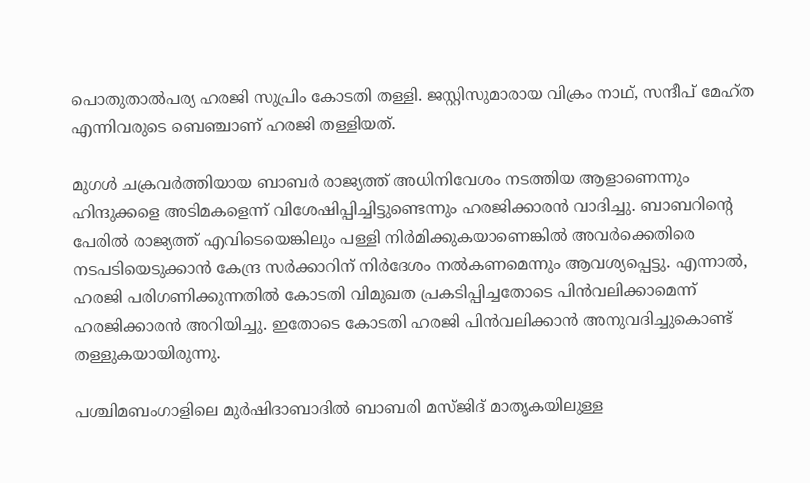പൊതുതാല്‍പര്യ ഹരജി സുപ്രിം കോടതി തള്ളി. ജസ്റ്റിസുമാരായ വിക്രം നാഥ്, സന്ദീപ് മേഹ്ത എന്നിവരുടെ ബെഞ്ചാണ് ഹരജി തള്ളിയത്.

മുഗള്‍ ചക്രവര്‍ത്തിയായ ബാബര്‍ രാജ്യത്ത് അധിനിവേശം നടത്തിയ ആളാണെന്നും ഹിന്ദുക്കളെ അടിമകളെന്ന് വിശേഷിപ്പിച്ചിട്ടുണ്ടെന്നും ഹരജിക്കാരന്‍ വാദിച്ചു. ബാബറിന്റെ പേരില്‍ രാജ്യത്ത് എവിടെയെങ്കിലും പള്ളി നിര്‍മിക്കുകയാണെങ്കില്‍ അവര്‍ക്കെതിരെ നടപടിയെടുക്കാന്‍ കേന്ദ്ര സര്‍ക്കാറിന് നിര്‍ദേശം നല്‍കണമെന്നും ആവശ്യപ്പെട്ടു. എന്നാല്‍, ഹരജി പരിഗണിക്കുന്നതില്‍ കോടതി വിമുഖത പ്രകടിപ്പിച്ചതോടെ പിന്‍വലിക്കാമെന്ന് ഹരജിക്കാരന്‍ അറിയിച്ചു. ഇതോടെ കോടതി ഹരജി പിന്‍വലിക്കാന്‍ അനുവദിച്ചുകൊണ്ട് തള്ളുകയായിരുന്നു.

പശ്ചിമബംഗാളിലെ മുര്‍ഷിദാബാദില്‍ ബാബരി മസ്ജിദ് മാതൃകയിലുള്ള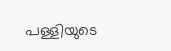പള്ളിയുടെ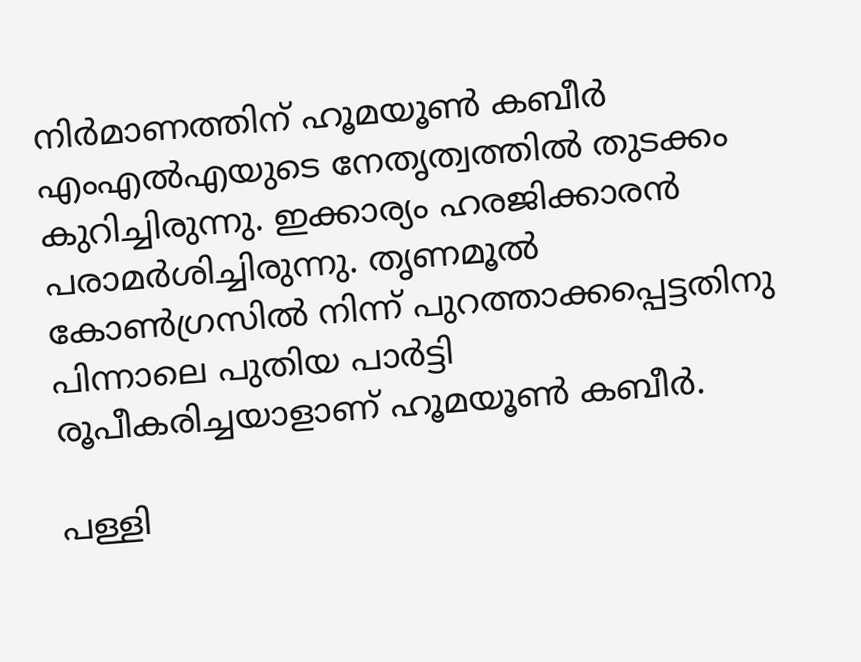നിര്‍മാണത്തിന് ഹൂമയൂണ്‍ കബീര്‍ എംഎല്‍എയുടെ നേതൃത്വത്തില്‍ തുടക്കം കുറിച്ചിരുന്നു. ഇക്കാര്യം ഹരജിക്കാരന്‍ പരാമര്‍ശിച്ചിരുന്നു. തൃണമൂല്‍ കോണ്‍ഗ്രസില്‍ നിന്ന് പുറത്താക്കപ്പെട്ടതിനു പിന്നാലെ പുതിയ പാര്‍ട്ടി രൂപീകരിച്ചയാളാണ് ഹൂമയൂണ്‍ കബീര്‍.

പള്ളി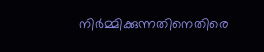നിര്‍മ്മിക്കുന്നതിനെതിരെ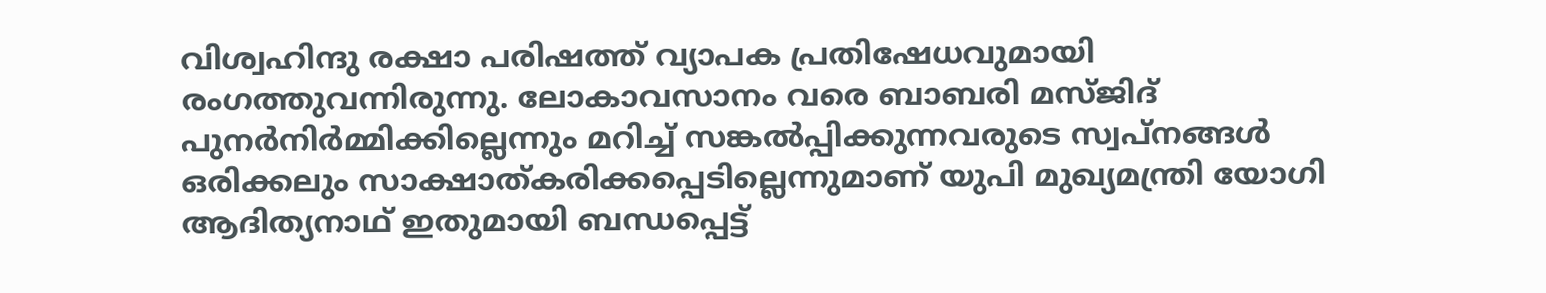വിശ്വഹിന്ദു രക്ഷാ പരിഷത്ത് വ്യാപക പ്രതിഷേധവുമായി രംഗത്തുവന്നിരുന്നു. ലോകാവസാനം വരെ ബാബരി മസ്ജിദ് പുനര്‍നിര്‍മ്മിക്കില്ലെന്നും മറിച്ച് സങ്കല്‍പ്പിക്കുന്നവരുടെ സ്വപ്നങ്ങള്‍ ഒരിക്കലും സാക്ഷാത്കരിക്കപ്പെടില്ലെന്നുമാണ് യുപി മുഖ്യമന്ത്രി യോഗി ആദിത്യനാഥ് ഇതുമായി ബന്ധപ്പെട്ട്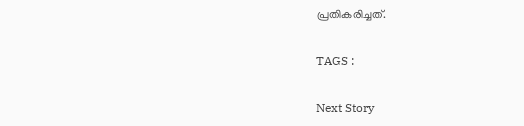പ്രതികരിച്ചത്.

TAGS :

Next Story